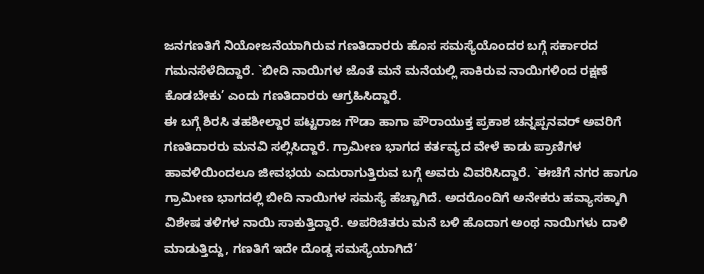ಜನಗಣತಿಗೆ ನಿಯೋಜನೆಯಾಗಿರುವ ಗಣತಿದಾರರು ಹೊಸ ಸಮಸ್ಯೆಯೊಂದರ ಬಗ್ಗೆ ಸರ್ಕಾರದ ಗಮನಸೆಳೆದಿದ್ದಾರೆ. `ಬೀದಿ ನಾಯಿಗಳ ಜೊತೆ ಮನೆ ಮನೆಯಲ್ಲಿ ಸಾಕಿರುವ ನಾಯಿಗಳಿಂದ ರಕ್ಷಣೆ ಕೊಡಬೇಕು’ ಎಂದು ಗಣತಿದಾರರು ಆಗ್ರಹಿಸಿದ್ದಾರೆ.
ಈ ಬಗ್ಗೆ ಶಿರಸಿ ತಹಶೀಲ್ದಾರ ಪಟ್ಟರಾಜ ಗೌಡಾ ಹಾಗಾ ಪೌರಾಯುಕ್ತ ಪ್ರಕಾಶ ಚನ್ನಪ್ಪನವರ್ ಅವರಿಗೆ ಗಣತಿದಾರರು ಮನವಿ ಸಲ್ಲಿಸಿದ್ದಾರೆ. ಗ್ರಾಮೀಣ ಭಾಗದ ಕರ್ತವ್ಯದ ವೇಳೆ ಕಾಡು ಪ್ರಾಣಿಗಳ ಹಾವಳಿಯಿಂದಲೂ ಜೀವಭಯ ಎದುರಾಗುತ್ತಿರುವ ಬಗ್ಗೆ ಅವರು ವಿವರಿಸಿದ್ದಾರೆ. `ಈಚೆಗೆ ನಗರ ಹಾಗೂ ಗ್ರಾಮೀಣ ಭಾಗದಲ್ಲಿ ಬೀದಿ ನಾಯಿಗಳ ಸಮಸ್ಯೆ ಹೆಚ್ಚಾಗಿದೆ. ಅದರೊಂದಿಗೆ ಅನೇಕರು ಹವ್ಯಾಸಕ್ಕಾಗಿ ವಿಶೇಷ ತಳಿಗಳ ನಾಯಿ ಸಾಕುತ್ತಿದ್ದಾರೆ. ಅಪರಿಚಿತರು ಮನೆ ಬಳಿ ಹೊದಾಗ ಅಂಥ ನಾಯಿಗಳು ದಾಳಿ ಮಾಡುತ್ತಿದ್ದು, ಗಣತಿಗೆ ಇದೇ ದೊಡ್ಡ ಸಮಸ್ಯೆಯಾಗಿದೆ’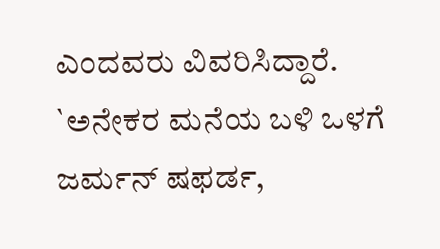ಎಂದವರು ವಿವರಿಸಿದ್ದಾರೆ.
`ಅನೇಕರ ಮನೆಯ ಬಳಿ ಒಳಗೆ ಜರ್ಮನ್ ಷಫರ್ಡ,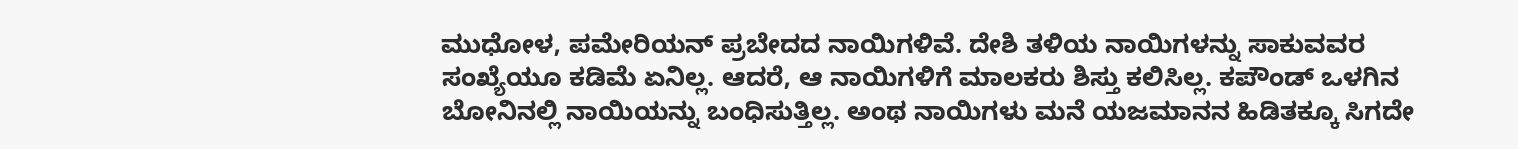ಮುಧೋಳ, ಪಮೇರಿಯನ್ ಪ್ರಬೇದದ ನಾಯಿಗಳಿವೆ. ದೇಶಿ ತಳಿಯ ನಾಯಿಗಳನ್ನು ಸಾಕುವವರ ಸಂಖ್ಯೆಯೂ ಕಡಿಮೆ ಏನಿಲ್ಲ. ಆದರೆ, ಆ ನಾಯಿಗಳಿಗೆ ಮಾಲಕರು ಶಿಸ್ತು ಕಲಿಸಿಲ್ಲ. ಕಪೌಂಡ್ ಒಳಗಿನ ಬೋನಿನಲ್ಲಿ ನಾಯಿಯನ್ನು ಬಂಧಿಸುತ್ತಿಲ್ಲ. ಅಂಥ ನಾಯಿಗಳು ಮನೆ ಯಜಮಾನನ ಹಿಡಿತಕ್ಕೂ ಸಿಗದೇ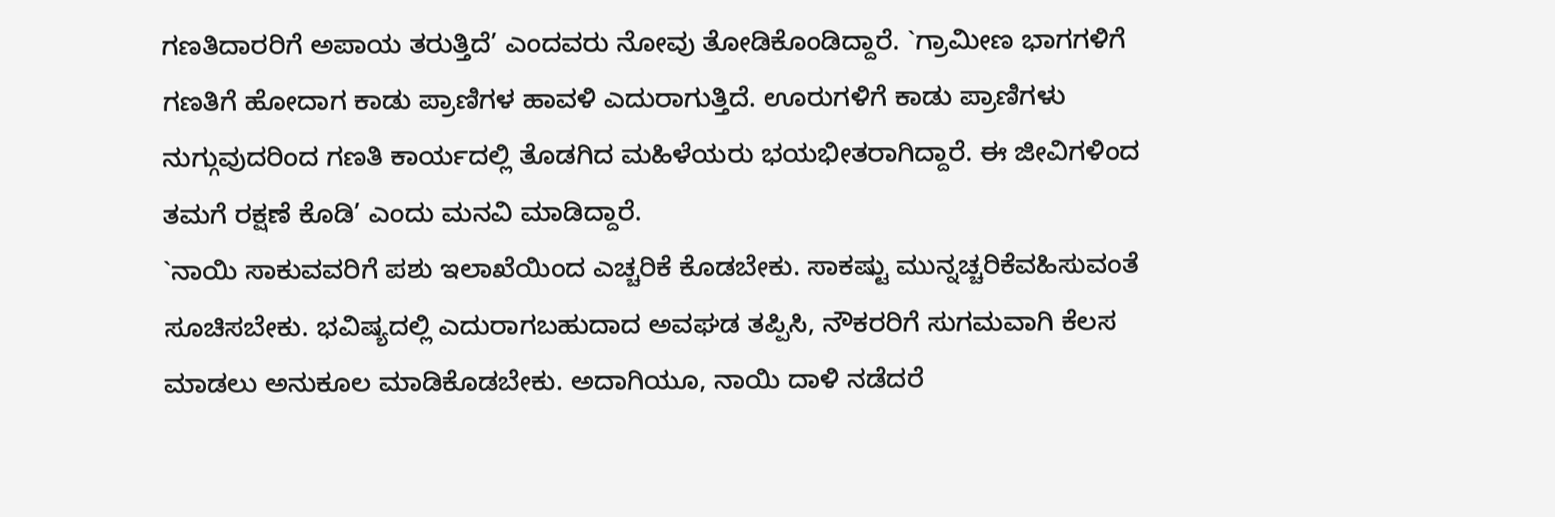ಗಣತಿದಾರರಿಗೆ ಅಪಾಯ ತರುತ್ತಿದೆ’ ಎಂದವರು ನೋವು ತೋಡಿಕೊಂಡಿದ್ದಾರೆ. `ಗ್ರಾಮೀಣ ಭಾಗಗಳಿಗೆ ಗಣತಿಗೆ ಹೋದಾಗ ಕಾಡು ಪ್ರಾಣಿಗಳ ಹಾವಳಿ ಎದುರಾಗುತ್ತಿದೆ. ಊರುಗಳಿಗೆ ಕಾಡು ಪ್ರಾಣಿಗಳು ನುಗ್ಗುವುದರಿಂದ ಗಣತಿ ಕಾರ್ಯದಲ್ಲಿ ತೊಡಗಿದ ಮಹಿಳೆಯರು ಭಯಭೀತರಾಗಿದ್ದಾರೆ. ಈ ಜೀವಿಗಳಿಂದ ತಮಗೆ ರಕ್ಷಣೆ ಕೊಡಿ’ ಎಂದು ಮನವಿ ಮಾಡಿದ್ದಾರೆ.
`ನಾಯಿ ಸಾಕುವವರಿಗೆ ಪಶು ಇಲಾಖೆಯಿಂದ ಎಚ್ಚರಿಕೆ ಕೊಡಬೇಕು. ಸಾಕಷ್ಟು ಮುನ್ನಚ್ಚರಿಕೆವಹಿಸುವಂತೆ ಸೂಚಿಸಬೇಕು. ಭವಿಷ್ಯದಲ್ಲಿ ಎದುರಾಗಬಹುದಾದ ಅವಘಡ ತಪ್ಪಿಸಿ, ನೌಕರರಿಗೆ ಸುಗಮವಾಗಿ ಕೆಲಸ ಮಾಡಲು ಅನುಕೂಲ ಮಾಡಿಕೊಡಬೇಕು. ಅದಾಗಿಯೂ, ನಾಯಿ ದಾಳಿ ನಡೆದರೆ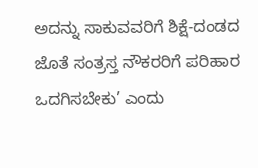ಅದನ್ನು ಸಾಕುವವರಿಗೆ ಶಿಕ್ಷೆ-ದಂಡದ ಜೊತೆ ಸಂತ್ರಸ್ತ ನೌಕರರಿಗೆ ಪರಿಹಾರ ಒದಗಿಸಬೇಕು’ ಎಂದು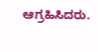ಆಗ್ರಹಿಸಿದರು.